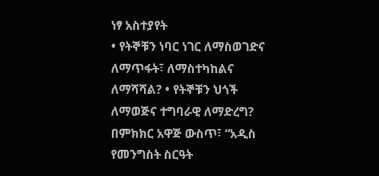ነፃ አስተያየት
• የትኞቹን ነባር ነገር ለማስወገድና ለማጥፋት፣ ለማስተካከልና ለማሻሻል? • የትኞቹን ህጎች ለማወጅና ተግባራዊ ለማድረግ? በምክክር አዋጅ ውስጥ፣ “አዲስ የመንግስት ስርዓት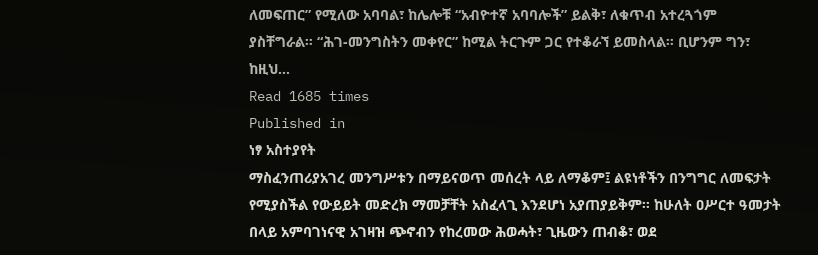ለመፍጠር” የሚለው አባባል፣ ከሌሎቹ “አብዮተኛ አባባሎች” ይልቅ፣ ለቁጥብ አተረጓጎም ያስቸግራል። “ሕገ-መንግስትን መቀየር” ከሚል ትርጉም ጋር የተቆራኘ ይመስላል። ቢሆንም ግን፣ ከዚህ…
Read 1685 times
Published in
ነፃ አስተያየት
ማስፈንጠሪያአገረ መንግሥቱን በማይናወጥ መሰረት ላይ ለማቆም፤ ልዩነቶችን በንግግር ለመፍታት የሚያስችል የውይይት መድረክ ማመቻቸት አስፈላጊ እንደሆነ አያጠያይቅም፡፡ ከሁለት ዐሥርተ ዓመታት በላይ አምባገነናዊ አገዛዝ ጭኖብን የከረመው ሕወሓት፣ ጊዜውን ጠብቆ፣ ወደ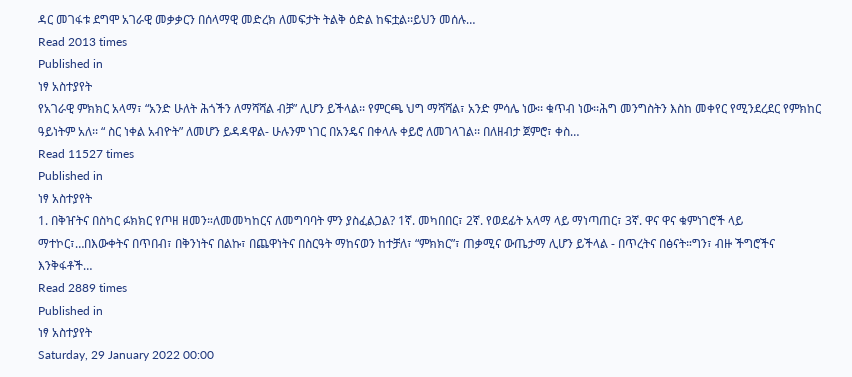ዳር መገፋቱ ደግሞ አገራዊ መቃቃርን በሰላማዊ መድረክ ለመፍታት ትልቅ ዕድል ከፍቷል፡፡ይህን መሰሉ…
Read 2013 times
Published in
ነፃ አስተያየት
የአገራዊ ምክክር አላማ፣ “አንድ ሁለት ሕጎችን ለማሻሻል ብቻ” ሊሆን ይችላል፡፡ የምርጫ ህግ ማሻሻል፣ አንድ ምሳሌ ነው፡፡ ቁጥብ ነው፡፡ሕግ መንግስትን እስከ መቀየር የሚንደረደር የምክከር ዓይነትም አለ፡፡ “ ስር ነቀል አብዮት” ለመሆን ይዳዳዋል- ሁሉንም ነገር በአንዴና በቀላሉ ቀይሮ ለመገላገል፡፡ በለዘብታ ጀምሮ፣ ቀስ…
Read 11527 times
Published in
ነፃ አስተያየት
1. በቅዠትና በስካር ፉክክር የጦዘ ዘመን።ለመመካከርና ለመግባባት ምን ያስፈልጋል? 1ኛ. መካበበር፣ 2ኛ. የወደፊት አላማ ላይ ማነጣጠር፣ 3ኛ. ዋና ዋና ቁምነገሮች ላይ ማተኮር፣…በእውቀትና በጥበብ፣ በቅንነትና በልኩ፣ በጨዋነትና በስርዓት ማከናወን ከተቻለ፣ “ምክክር”፣ ጠቃሚና ውጤታማ ሊሆን ይችላል - በጥረትና በፅናት።ግን፣ ብዙ ችግሮችና እንቅፋቶች…
Read 2889 times
Published in
ነፃ አስተያየት
Saturday, 29 January 2022 00:00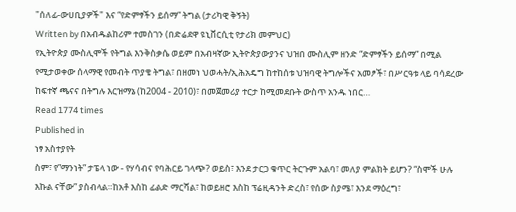"ሰለፊ-ውሀቢያዎች" እና “የድምፃችን ይሰማ” ትግል (ታሪካዊ ቅኝት)
Written by በአብዱልከሪም ተመስገን (በድሬደዋ ዩኒቨርሲቲ የታሪክ መምህር)
የኢትዮጵያ ሙስሊሞች የትግል እንቅስቃሴ ወይም በአብዛኛው ኢትዮጵያውያንና ህዝበ ሙስሊም ዘንድ “ድምፃችን ይሰማ” በሚል የሚታወቀው ሰላማዊ የመብት ጥያቄ ትግል፣ በዘመነ ህወሓት/ኢሕአዴግ ከተከሰቱ ህዝባዊ ትግሎችና አመፆች፣ በሥርዓቱ ላይ ባሳደረው ከፍተኛ ጫናና በትግሉ እርዝማኔ (ከ2004 - 2010)፣ በመጀመሪያ ተርታ ከሚመደቡት ውስጥ አንዱ ነበር…
Read 1774 times
Published in
ነፃ አስተያየት
ስም፣ የ”ማንነት” ታፔላ ነው - የሃሳብና የባሕርይ ገላጭ? ወይስ፣ እንደ ታርጋ ቁጥር ትርጉም አልባ፣ መለያ ምልክት ይሆን? “ስሞች ሁሉ እኩል ናቸው” ያስብላል።ከአቶ እስከ ፊልድ ማርሻል፣ ከወይዘሮ እስከ ፕሬዚዳንት ድረስ፣ የሰው ስያሜ፣ እንደ ማዕረግ፣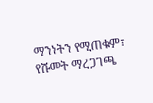ማንነትን የሚጠቁም፣ የሹመት ማረጋገጫ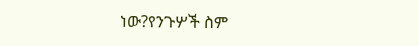ነው?የንጉሦች ስም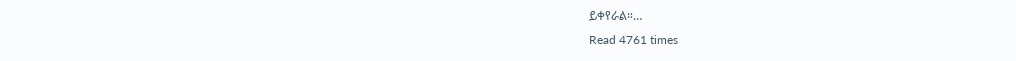ይቀየራል።…
Read 4761 times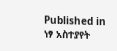Published in
ነፃ አስተያየት